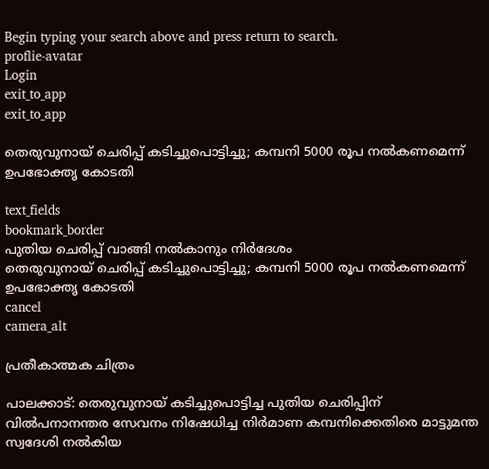Begin typing your search above and press return to search.
proflie-avatar
Login
exit_to_app
exit_to_app

തെരുവുനായ് ചെരിപ്പ് കടിച്ചുപൊട്ടിച്ചു; കമ്പനി 5000 രൂപ നൽകണമെന്ന് ഉപഭോക്തൃ കോടതി

text_fields
bookmark_border
പുതിയ ചെരിപ്പ് വാങ്ങി നൽകാനും നിർദേശം
തെരുവുനായ് ചെരിപ്പ് കടിച്ചുപൊട്ടിച്ചു; കമ്പനി 5000 രൂപ നൽകണമെന്ന് ഉപഭോക്തൃ കോടതി
cancel
camera_alt

പ്രതീകാത്മക ചിത്രം

പാലക്കാട്: തെരുവുനായ് കടിച്ചുപൊട്ടിച്ച പുതിയ ചെരിപ്പിന് വിൽപനാനന്തര സേവനം നിഷേധിച്ച നിർമാണ കമ്പനിക്കെതിരെ മാട്ടുമന്ത സ്വദേശി നൽകിയ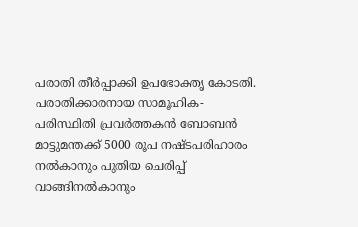പരാതി തീർപ്പാക്കി ഉപഭോക്തൃ കോടതി. പരാതിക്കാരനായ സാമൂഹിക-പരിസ്ഥിതി പ്രവർത്തകൻ ബോബൻ മാട്ടുമന്തക്ക് 5000 രൂപ നഷ്ടപരിഹാരം നൽകാനും പുതിയ ചെരിപ്പ് വാങ്ങിനൽകാനും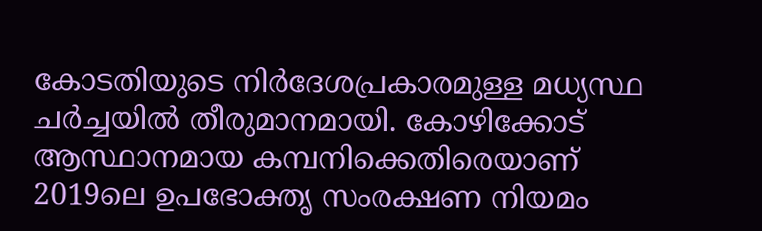കോടതിയുടെ നിർദേശപ്രകാരമുള്ള മധ്യസ്ഥ ചർച്ചയിൽ തീരുമാനമായി. കോഴിക്കോട് ആസ്ഥാനമായ കമ്പനിക്കെതിരെയാണ് 2019ലെ ഉപഭോക്തൃ സംരക്ഷണ നിയമം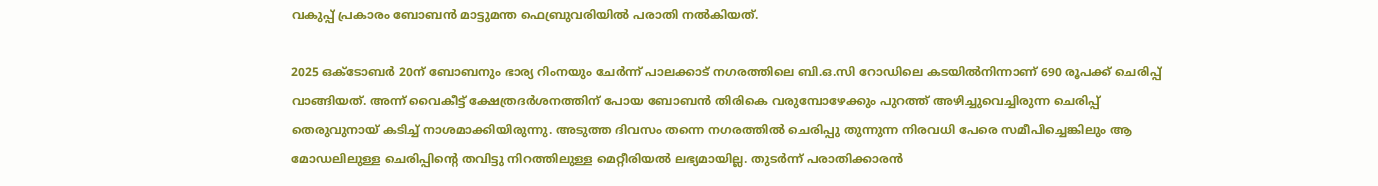വകുപ്പ് പ്രകാരം ബോബൻ മാട്ടുമന്ത ഫെബ്രുവരിയിൽ പരാതി നൽകിയത്.

2025 ഒക്ടോബർ 20ന് ബോബനും ഭാര്യ റിംനയും ചേർന്ന് പാലക്കാട് നഗരത്തിലെ ബി.ഒ.സി റോഡിലെ കടയിൽനിന്നാണ് 690 രൂപക്ക് ചെരിപ്പ് വാങ്ങിയത്. അന്ന് വൈകീട്ട് ക്ഷേത്രദർശനത്തിന് പോയ ബോബൻ തിരികെ വരുമ്പോഴേക്കും പുറത്ത് അഴിച്ചുവെച്ചിരുന്ന ചെരിപ്പ് തെരുവുനായ് കടിച്ച് നാശമാക്കിയിരുന്നു. അടുത്ത ദിവസം തന്നെ നഗരത്തിൽ ചെരിപ്പു തുന്നുന്ന നിരവധി പേരെ സമീപിച്ചെങ്കിലും ആ മോഡലിലുള്ള ചെരിപ്പിന്‍റെ തവിട്ടു നിറത്തിലുള്ള മെറ്റീരിയൽ ലഭ്യമായില്ല. തുടർന്ന് പരാതിക്കാരൻ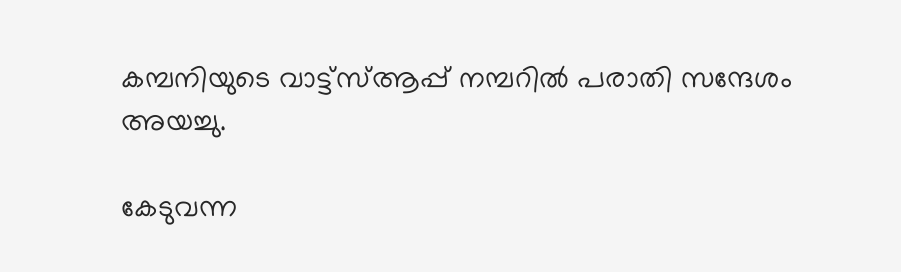കമ്പനിയുടെ വാട്ട്സ്ആപ്പ് നമ്പറിൽ പരാതി സന്ദേശം അയച്ചു.

കേടുവന്ന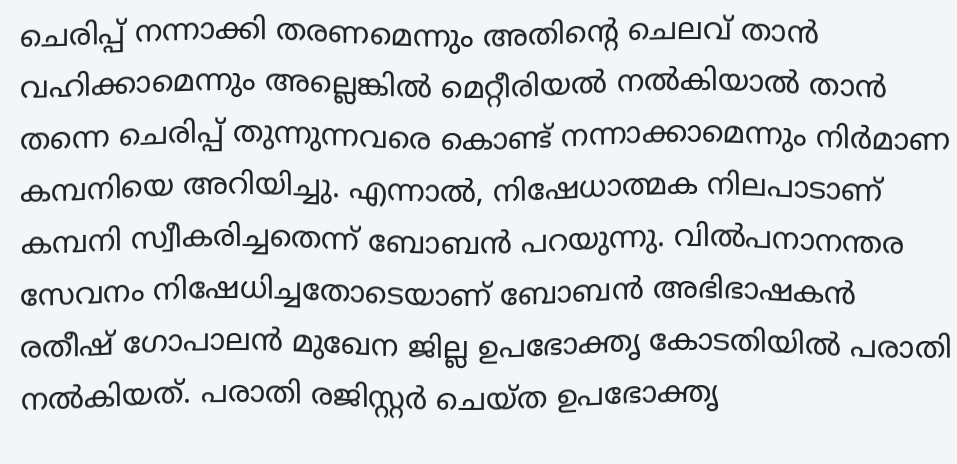ചെരിപ്പ് നന്നാക്കി തരണമെന്നും അതിന്‍റെ ചെലവ് താൻ വഹിക്കാമെന്നും അല്ലെങ്കിൽ മെറ്റീരിയൽ നൽകിയാൽ താൻ തന്നെ ചെരിപ്പ് തുന്നുന്നവരെ കൊണ്ട് നന്നാക്കാമെന്നും നിർമാണ കമ്പനിയെ അറിയിച്ചു. എന്നാൽ, നിഷേധാത്മക നിലപാടാണ് കമ്പനി സ്വീകരിച്ചതെന്ന് ബോബൻ പറയുന്നു. വിൽപനാനന്തര സേവനം നിഷേധിച്ചതോടെയാണ് ബോബൻ അഭിഭാഷകൻ രതീഷ് ഗോപാലൻ മുഖേന ജില്ല ഉപഭോക്തൃ കോടതിയിൽ പരാതി നൽകിയത്. പരാതി രജിസ്റ്റർ ചെയ്ത ഉപഭോക്തൃ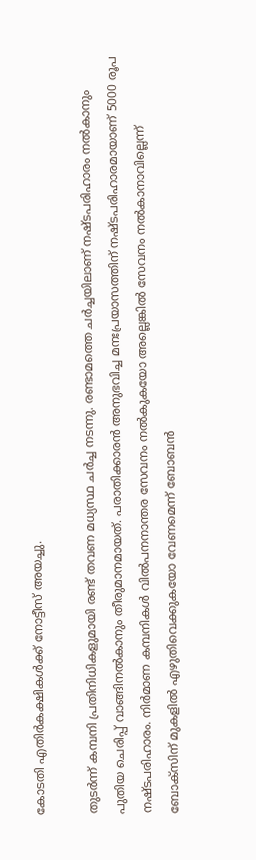കോടതി എതിർകക്ഷികൾക്ക് നോട്ടീസ് അയച്ചു.

തുടർന്ന് കമ്പനി പ്രതിനിധികളുമായി രണ്ട് തവണ മധ്യസ്ഥ ചർച്ച നടന്നു. രണ്ടാമത്തെ ചർച്ചയിലാണ് നഷ്ടപരിഹാരം നൽകാനും പുതിയ ചെരിപ്പ് വാങ്ങിനൽകാനും തീരുമാനമായത്. പരാതിക്കാരൻ അനുഭവിച്ച മനഃപ്രയാസത്തിന് നഷ്ടപരിഹാരമായാണ് 5000 രൂപ നഷ്ടപരിഹാരം. നിർമാണ കമ്പനികൾ വിൽപനനാന്തര സേവനം നൽകുകയോ അല്ലെങ്കിൽ സേവനം നൽകാനാവില്ലെന്ന് ബോക്സിന് മുകളിൽ എഴുതിവെക്കുകയോ വേണമെന്ന് ബോബൻ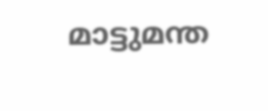മാട്ടുമന്ത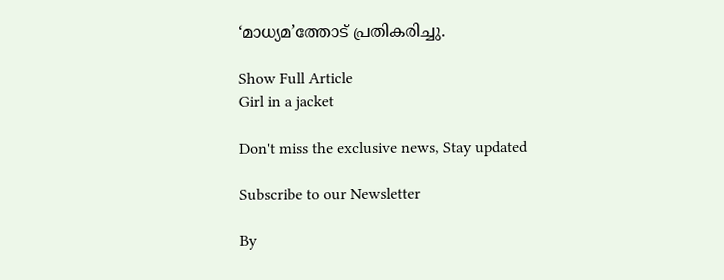‘മാധ്യമ’ത്തോട് പ്രതികരിച്ചു.

Show Full Article
Girl in a jacket

Don't miss the exclusive news, Stay updated

Subscribe to our Newsletter

By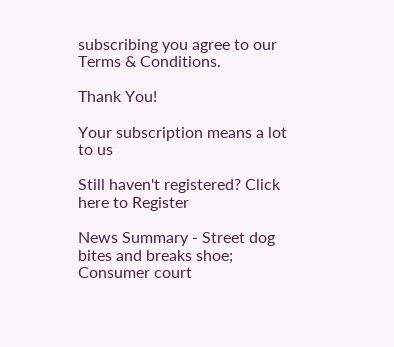subscribing you agree to our Terms & Conditions.

Thank You!

Your subscription means a lot to us

Still haven't registered? Click here to Register

News Summary - Street dog bites and breaks shoe; Consumer court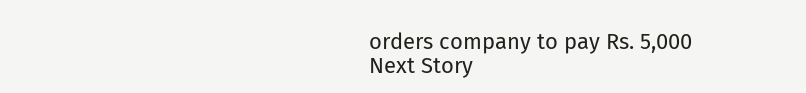orders company to pay Rs. 5,000
Next Story